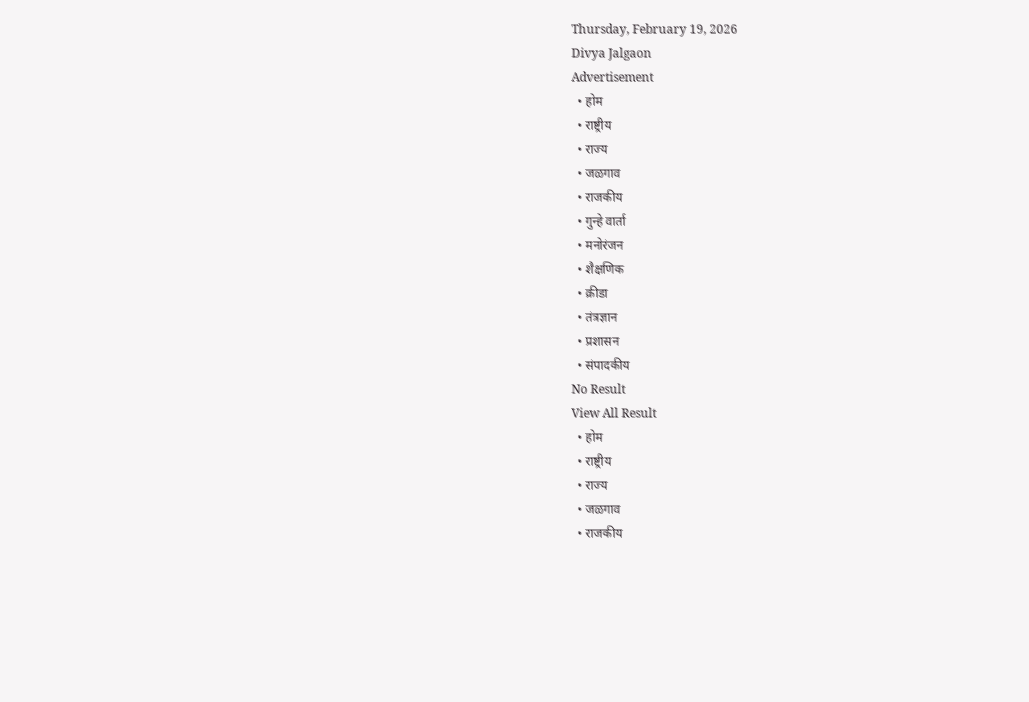Thursday, February 19, 2026
Divya Jalgaon
Advertisement
  • होम
  • राष्ट्रीय
  • राज्य
  • जळगाव
  • राजकीय
  • गुन्हे वार्ता
  • मनोरंजन
  • शैक्षणिक
  • क्रीडा
  • तंत्रज्ञान
  • प्रशासन
  • संपादकीय
No Result
View All Result
  • होम
  • राष्ट्रीय
  • राज्य
  • जळगाव
  • राजकीय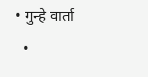• गुन्हे वार्ता
  •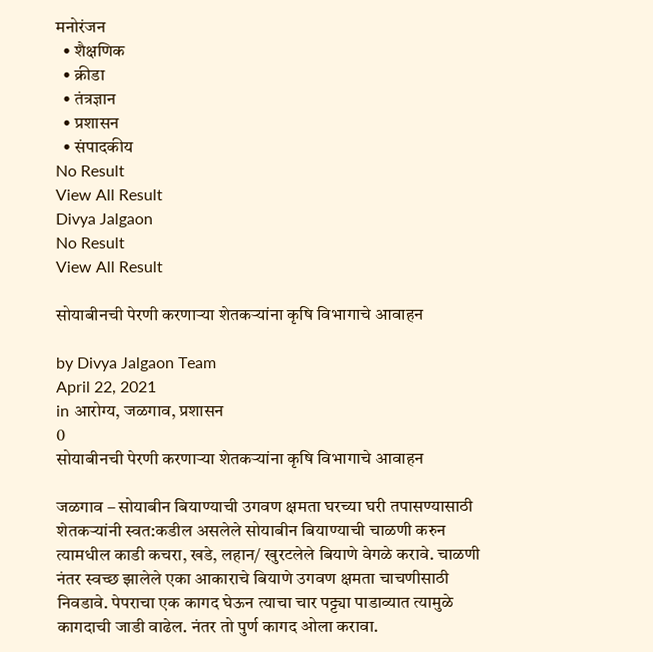मनोरंजन
  • शैक्षणिक
  • क्रीडा
  • तंत्रज्ञान
  • प्रशासन
  • संपादकीय
No Result
View All Result
Divya Jalgaon
No Result
View All Result

सोयाबीनची पेरणी करणाऱ्या शेतकऱ्यांना कृषि विभागाचे आवाहन

by Divya Jalgaon Team
April 22, 2021
in आरोग्य, जळगाव, प्रशासन
0
सोयाबीनची पेरणी करणाऱ्या शेतकऱ्यांना कृषि विभागाचे आवाहन

जळगाव – सोयाबीन बियाण्याची उगवण क्षमता घरच्या घरी तपासण्यासाठी शेतकऱ्यांनी स्वत:कडील असलेले सोयाबीन बियाण्याची चाळणी करुन त्यामधील काडी कचरा, खडे, लहान/ खुरटलेले बियाणे वेगळे करावे. चाळणी नंतर स्वच्छ झालेले एका आकाराचे बियाणे उगवण क्षमता चाचणीसाठी निवडावे. पेपराचा एक कागद घेऊन त्याचा चार पट्ट्या पाडाव्यात त्यामुळे कागदाची जाडी वाढेल. नंतर तो पुर्ण कागद ओला करावा.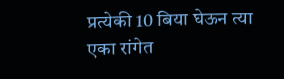प्रत्येकी 10 बिया घेऊन त्या एका रांगेत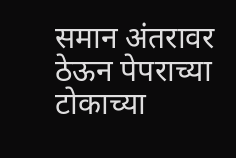समान अंतरावर ठेऊन पेपराच्या टोकाच्या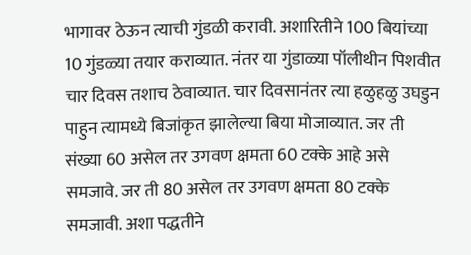भागावर ठेऊन त्याची गुंडळी करावी. अशारितीने 100 बियांच्या 10 गुंडळ्या तयार कराव्यात. नंतर या गुंडाळ्या पॉलीथीन पिशवीत चार दिवस तशाच ठेवाव्यात. चार दिवसानंतर त्या हळुहळु उघडुन पाहुन त्यामध्ये बिजांकृत झालेल्या बिया मोजाव्यात. जर ती संख्या 60 असेल तर उगवण क्षमता 60 टक्के आहे असे समजावे. जर ती 80 असेल तर उगवण क्षमता 80 टक्के समजावी. अशा पद्धतीने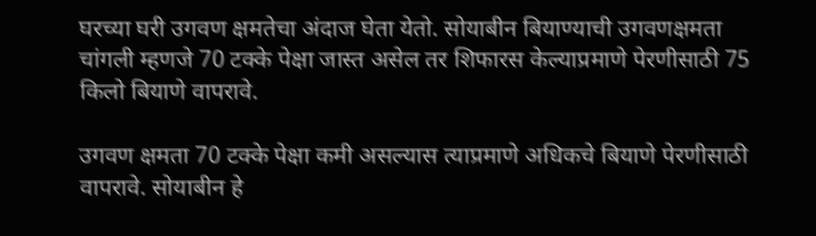घरच्या घरी उगवण क्षमतेचा अंदाज घेता येतो. सोयाबीन बियाण्याची उगवणक्षमता चांगली म्हणजे 70 टक्के पेक्षा जास्त असेल तर शिफारस केल्याप्रमाणे पेरणीसाठी 75 किलो बियाणे वापरावे.

उगवण क्षमता 70 टक्के पेक्षा कमी असल्यास त्याप्रमाणे अधिकचे बियाणे पेरणीसाठी वापरावे. सोयाबीन हे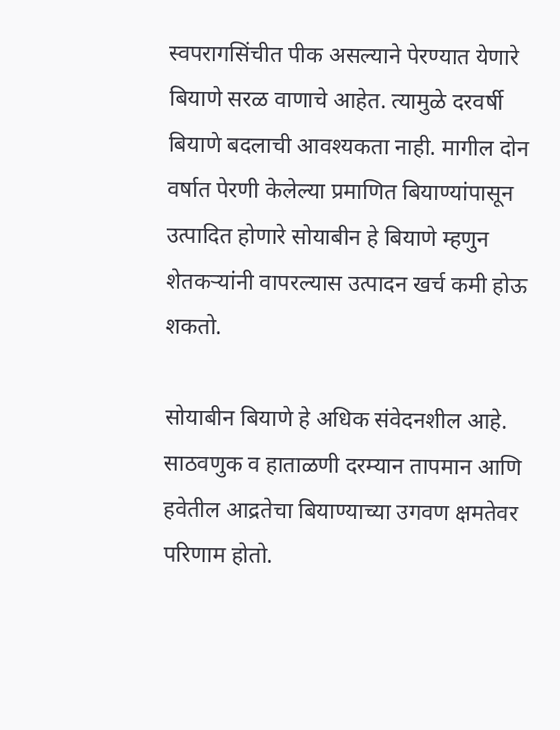स्वपरागसिंचीत पीक असल्याने पेरण्यात येणारे बियाणे सरळ वाणाचे आहेत. त्यामुळे दरवर्षी बियाणे बदलाची आवश्यकता नाही. मागील दोन वर्षात पेरणी केलेल्या प्रमाणित बियाण्यांपासून उत्पादित होणारे सोयाबीन हे बियाणे म्हणुन शेतकऱ्यांनी वापरल्यास उत्पादन खर्च कमी होऊ शकतो.

सोयाबीन बियाणे हे अधिक संवेदनशील आहे. साठवणुक व हाताळणी दरम्यान तापमान आणि हवेतील आद्रतेचा बियाण्याच्या उगवण क्षमतेवर परिणाम होतो.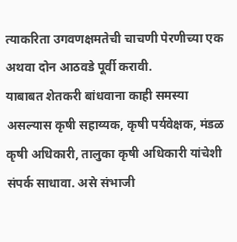त्याकरिता उगवणक्षमतेची चाचणी पेरणीच्या एक अथवा दोन आठवडे पूर्वी करावी.
याबाबत शेतकरी बांधवाना काही समस्या असल्यास कृषी सहाय्यक, कृषी पर्यवेक्षक, मंडळ कृषी अधिकारी, तालुका कृषी अधिकारी यांचेशी संपर्क साधावा. असे संभाजी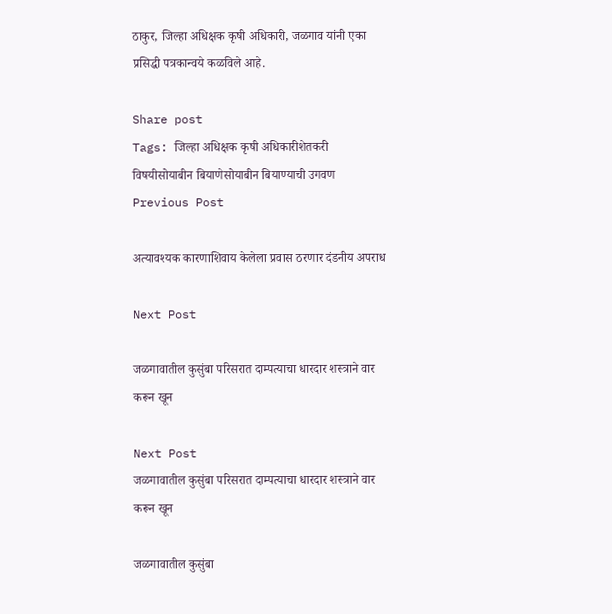ठाकुर, जिल्हा अधिक्षक कृषी अधिकारी, जळगाव यांनी एका प्रसिद्धी पत्रकान्वये कळविले आहे.

Share post
Tags: जिल्हा अधिक्षक कृषी अधिकारीशेतकरी विषयीसोयाबीन बियाणेसोयाबीन बियाण्याची उगवण
Previous Post

अत्यावश्यक कारणाशिवाय केलेला प्रवास ठरणार दंडनीय अपराध

Next Post

जळगावातील कुसुंबा परिसरात दाम्पत्याचा धारदार शस्त्राने वार करून खून

Next Post
जळगावातील कुसुंबा परिसरात दाम्पत्याचा धारदार शस्त्राने वार करून खून

जळगावातील कुसुंबा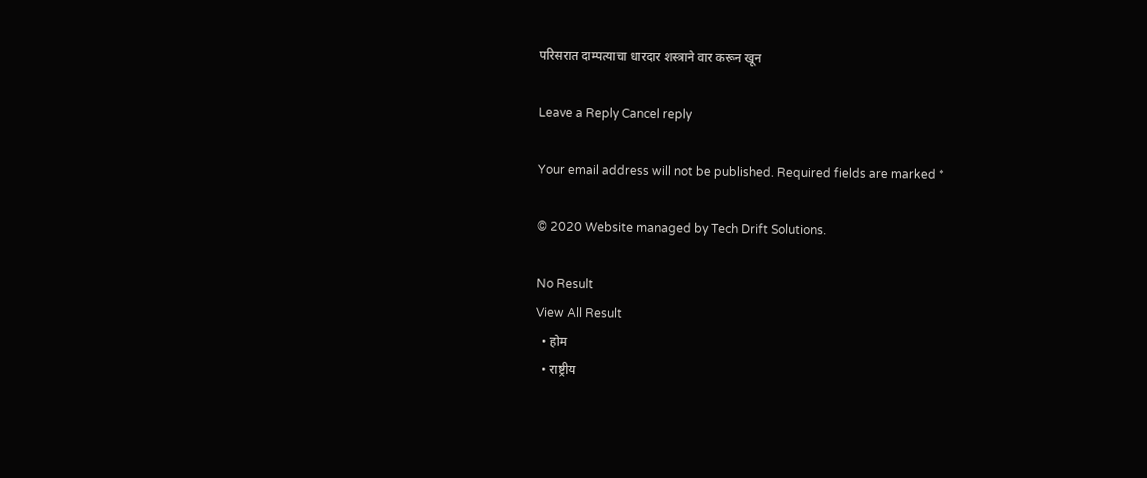परिसरात दाम्पत्याचा धारदार शस्त्राने वार करून खून

Leave a Reply Cancel reply

Your email address will not be published. Required fields are marked *

© 2020 Website managed by Tech Drift Solutions.

No Result
View All Result
  • होम
  • राष्ट्रीय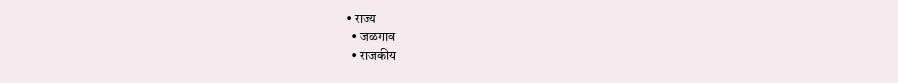• राज्य
  • जळगाव
  • राजकीय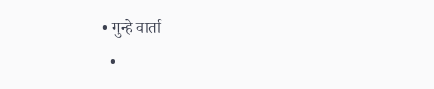• गुन्हे वार्ता
  •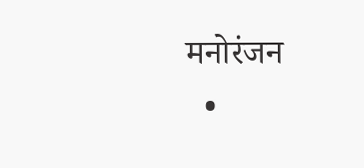मनोरंजन
  •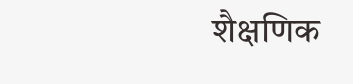शैक्षणिक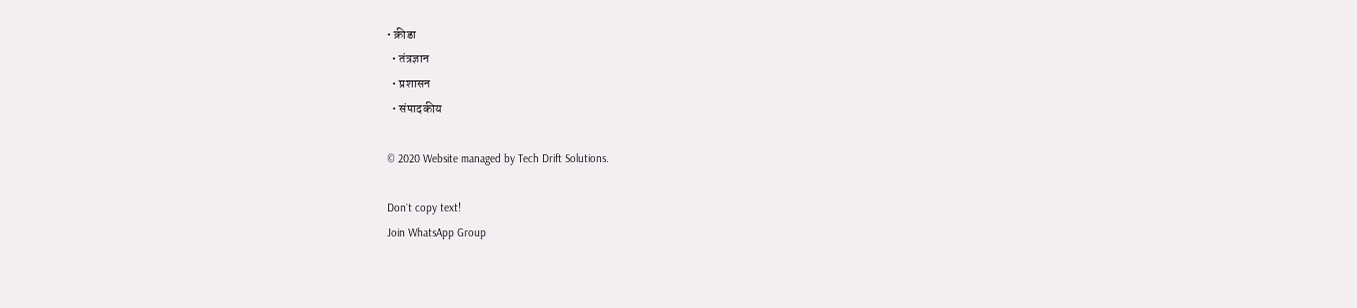• क्रीडा
  • तंत्रज्ञान
  • प्रशासन
  • संपादकीय

© 2020 Website managed by Tech Drift Solutions.

Don`t copy text!
Join WhatsApp Group